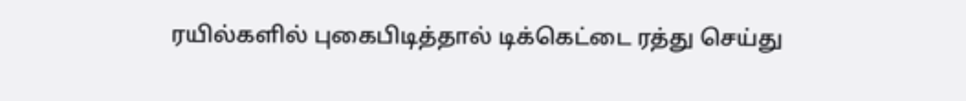ரயில்களில் புகைபிடித்தால் டிக்கெட்டை ரத்து செய்து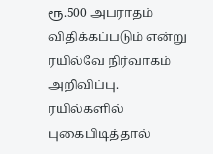ரூ.500 அபராதம் விதிக்கப்படும் என்று ரயில்வே நிர்வாகம் அறிவிப்பு.
ரயில்களில் புகைபிடித்தால்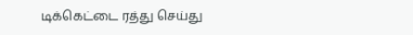டிக்கெட்டை ரத்து செய்து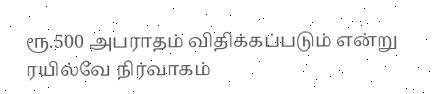ரூ.500 அபராதம் விதிக்கப்படும் என்று ரயில்வே நிர்வாகம்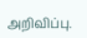அறிவிப்பு.